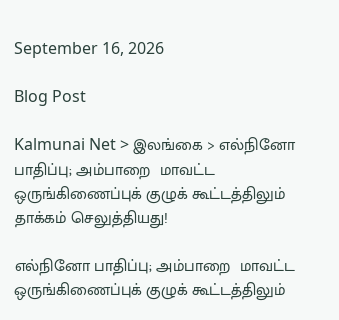September 16, 2026

Blog Post

Kalmunai Net > இலங்கை > எல்நினோ பாதிப்பு; அம்பாறை  மாவட்ட ஒருங்கிணைப்புக் குழுக் கூட்டத்திலும் தாக்கம் செலுத்தியது!

எல்நினோ பாதிப்பு; அம்பாறை  மாவட்ட ஒருங்கிணைப்புக் குழுக் கூட்டத்திலும்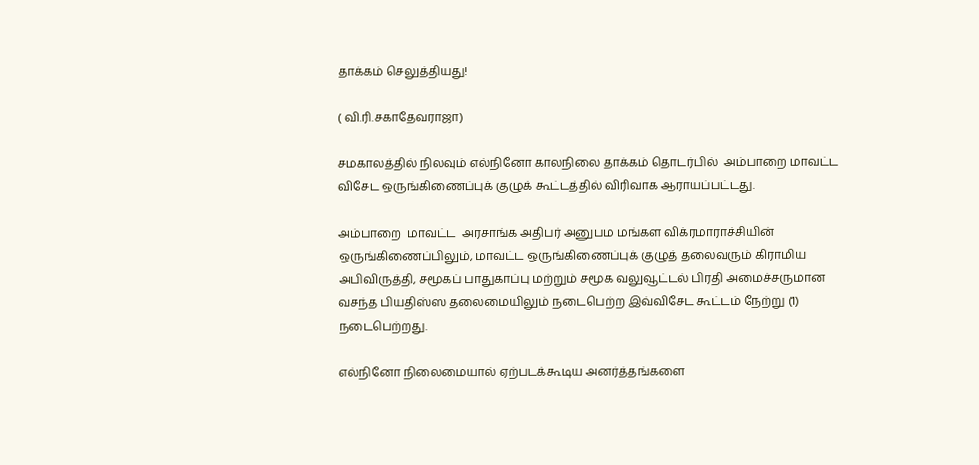தாக்கம் செலுத்தியது!

( வி.ரி.சகாதேவராஜா)

சமகாலத்தில் நிலவும் எல்நினோ காலநிலை தாக்கம் தொடர்பில்  அம்பாறை மாவட்ட விசேட ஒருங்கிணைப்புக் குழுக் கூட்டத்தில் விரிவாக ஆராயப்பட்டது.

அம்பாறை  மாவட்ட  அரசாங்க அதிபர் அனுபம மங்கள விக்ரமாராச்சியின் ஒருங்கிணைப்பிலும், மாவட்ட ஒருங்கிணைப்புக் குழுத் தலைவரும் கிராமிய அபிவிருத்தி, சமூகப் பாதுகாப்பு மற்றும் சமூக வலுவூட்டல் பிரதி அமைச்சருமான வசந்த பியதிஸ்ஸ தலைமையிலும் நடைபெற்ற இவ்விசேட கூட்டம் நேற்று (1) நடைபெற்றது.

எல்நினோ நிலைமையால் ஏற்படக்கூடிய அனர்த்தங்களை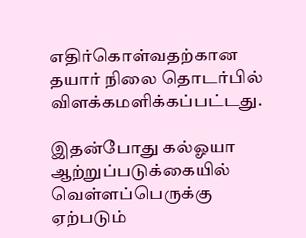எதிர்கொள்வதற்கான தயார் நிலை தொடர்பில்  விளக்கமளிக்கப்பட்டது.

இதன்போது கல்ஓயா ஆற்றுப்படுக்கையில் வெள்ளப்பெருக்கு ஏற்படும்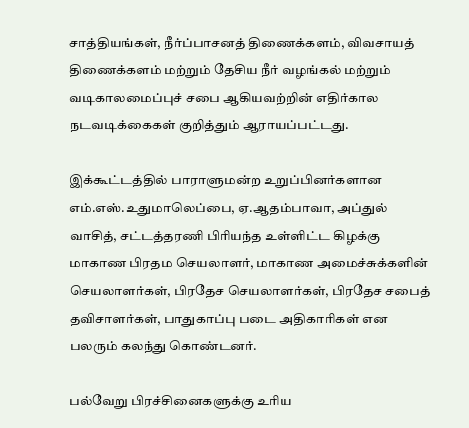சாத்தியங்கள், நீர்ப்பாசனத் திணைக்களம், விவசாயத் திணைக்களம் மற்றும் தேசிய நீர் வழங்கல் மற்றும் வடிகாலமைப்புச் சபை ஆகியவற்றின் எதிர்கால நடவடிக்கைகள் குறித்தும் ஆராயப்பட்டது.

இக்கூட்டத்தில் பாராளுமன்ற உறுப்பினர்களான எம்.எஸ்.உதுமாலெப்பை, ஏ.ஆதம்பாவா, அப்துல் வாசித், சட்டத்தரணி பிரியந்த உள்ளிட்ட கிழக்கு மாகாண பிரதம செயலாளர், மாகாண அமைச்சுக்களின் செயலாளர்கள், பிரதேச செயலாளர்கள், பிரதேச சபைத் தவிசாளர்கள், பாதுகாப்பு படை அதிகாரிகள் என பலரும் கலந்து கொண்டனர்.

பல்வேறு பிரச்சினைகளுக்கு உரிய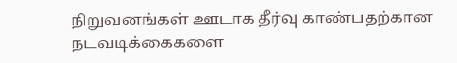நிறுவனங்கள் ஊடாக தீர்வு காண்பதற்கான நடவடிக்கைகளை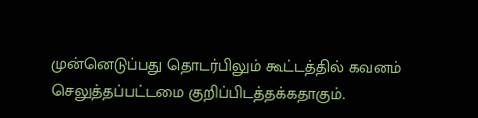முன்னெடுப்பது தொடர்பிலும் கூட்டத்தில் கவனம் செலுத்தப்பட்டமை குறிப்பிடத்தக்கதாகும்.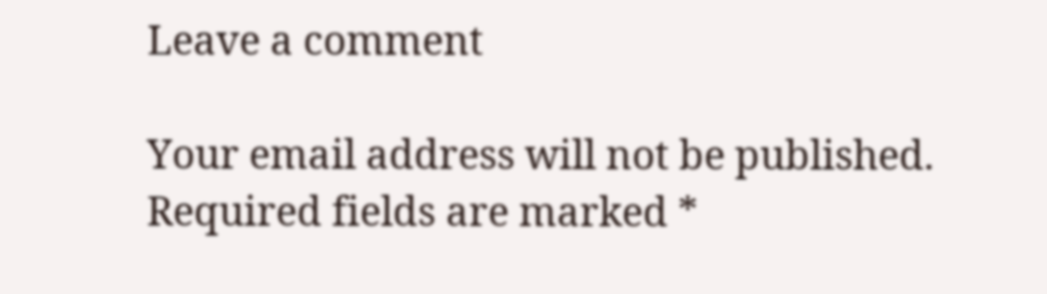Leave a comment

Your email address will not be published. Required fields are marked *